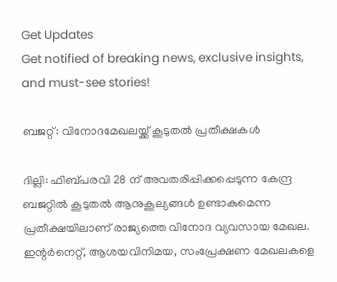Get Updates
Get notified of breaking news, exclusive insights, and must-see stories!

ബജറ്റ്: വിനോദമേഖലയ്ക്ക് കൂടുതല്‍ പ്രതീക്ഷകള്‍

ദില്ലി: ഫിബ്പരവി 28 ന് അവതരിപ്പിക്കപ്പെടുന്ന കേന്ദ്ര ബജറ്റില്‍ കൂടുതല്‍ ആനുകൂല്യങ്ങള്‍ ഉണ്ടാകുമെന്ന പ്രതീക്ഷയിലാണ് രാജ്യത്തെ വിനോദ വ്യവസായ മേഖല. ഇന്റര്‍നെറ്റ്, ആശയവിനിമയ, സംപ്രേക്ഷണ മേഖലകളെ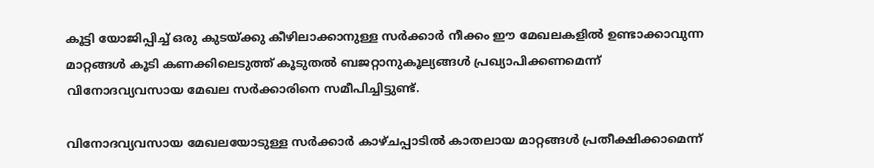കൂട്ടി യോജിപ്പിച്ച് ഒരു കുടയ്ക്കു കീഴിലാക്കാനുള്ള സര്‍ക്കാര്‍ നീക്കം ഈ മേഖലകളില്‍ ഉണ്ടാക്കാവുന്ന മാറ്റങ്ങള്‍ കൂടി കണക്കിലെടുത്ത് കൂടുതല്‍ ബജറ്റാനുകൂല്യങ്ങള്‍ പ്രഖ്യാപിക്കണമെന്ന് വിനോദവ്യവസായ മേഖല സര്‍ക്കാരിനെ സമീപിച്ചിട്ടുണ്ട്.

വിനോദവ്യവസായ മേഖലയോടുള്ള സര്‍ക്കാര്‍ കാഴ്ചപ്പാടില്‍ കാതലായ മാറ്റങ്ങള്‍ പ്രതീക്ഷിക്കാമെന്ന്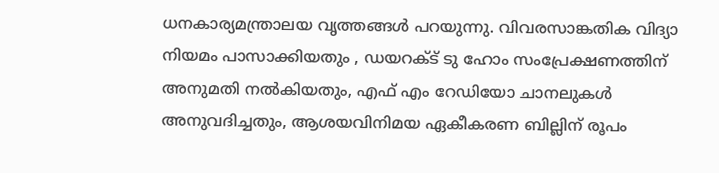ധനകാര്യമന്ത്രാലയ വൃത്തങ്ങള്‍ പറയുന്നു. വിവരസാങ്കതിക വിദ്യാ നിയമം പാസാക്കിയതും , ഡയറക്ട് ടു ഹോം സംപ്രേക്ഷണത്തിന് അനുമതി നല്‍കിയതും, എഫ് എം റേഡിയോ ചാനലുകള്‍ അനുവദിച്ചതും, ആശയവിനിമയ ഏകീകരണ ബില്ലിന് രൂപം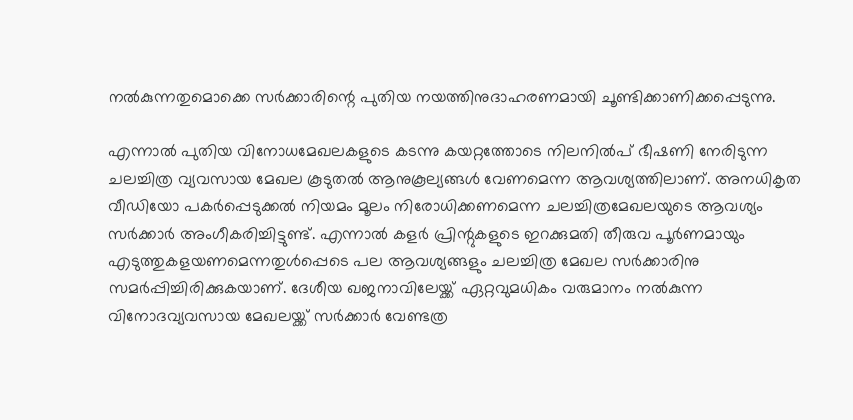നല്‍കുന്നതുമൊക്കെ സര്‍ക്കാരിന്റെ പുതിയ നയത്തിനുദാഹരണമായി ചൂണ്ടിക്കാണിക്കപ്പെടുന്നു.

എന്നാല്‍ പുതിയ വിനോധമേഖലകളുടെ കടന്നു കയറ്റത്തോടെ നിലനില്‍പ് ഭീഷണി നേരിടുന്ന ചലച്ചിത്ര വ്യവസായ മേഖല കൂടുതല്‍ ആനുകൂല്യങ്ങള്‍ വേണമെന്ന ആവശ്യത്തിലാണ്. അനധികൃത വീഡിയോ പകര്‍പ്പെടുക്കല്‍ നിയമം മൂലം നിരോധിക്കണമെന്ന ചലച്ചിത്രമേഖലയുടെ ആവശ്യം സര്‍ക്കാര്‍ അംഗീകരിച്ചിട്ടുണ്ട്. എന്നാല്‍ കളര്‍ പ്രിന്റുകളുടെ ഇറക്കുമതി തീരുവ പൂര്‍ണമായും എടുത്തുകളയണമെന്നതുള്‍പ്പെടെ പല ആവശ്യങ്ങളും ചലച്ചിത്ര മേഖല സര്‍ക്കാരിനു സമര്‍പ്പിച്ചിരിക്കുകയാണ്. ദേശീയ ഖജനാവിലേയ്ക്ക് ഏറ്റവുമധികം വരുമാനം നല്‍കുന്ന വിനോദവ്യവസായ മേഖലയ്ക്ക് സര്‍ക്കാര്‍ വേണ്ടത്ര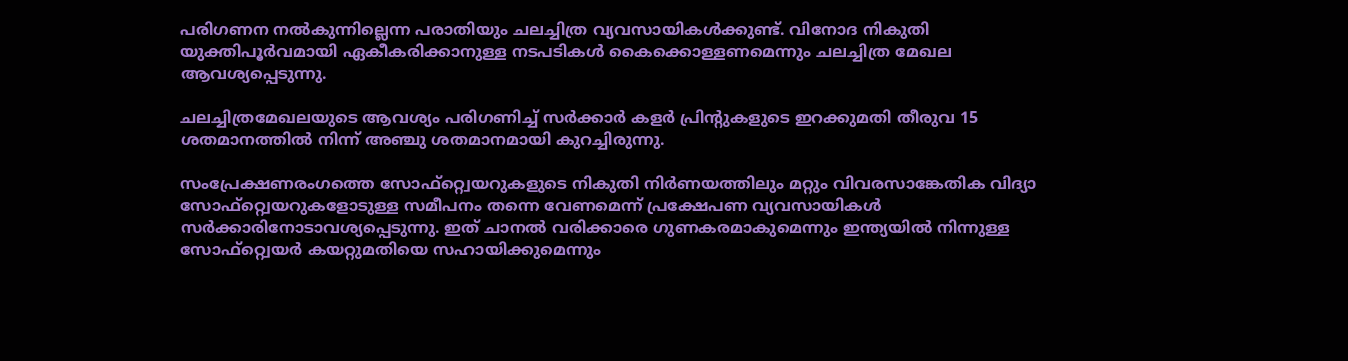പരിഗണന നല്‍കുന്നില്ലെന്ന പരാതിയും ചലച്ചിത്ര വ്യവസായികള്‍ക്കുണ്ട്. വിനോദ നികുതി യുക്തിപൂര്‍വമായി ഏകീകരിക്കാനുള്ള നടപടികള്‍ കൈക്കൊള്ളണമെന്നും ചലച്ചിത്ര മേഖല ആവശ്യപ്പെടുന്നു.

ചലച്ചിത്രമേഖലയുടെ ആവശ്യം പരിഗണിച്ച് സര്‍ക്കാര്‍ കളര്‍ പ്രിന്റുകളുടെ ഇറക്കുമതി തീരുവ 15 ശതമാനത്തില്‍ നിന്ന് അഞ്ചു ശതമാനമായി കുറച്ചിരുന്നു.

സംപ്രേക്ഷണരംഗത്തെ സോഫ്റ്റ്വെയറുകളുടെ നികുതി നിര്‍ണയത്തിലും മറ്റും വിവരസാങ്കേതിക വിദ്യാ സോഫ്റ്റ്വെയറുകളോടുള്ള സമീപനം തന്നെ വേണമെന്ന് പ്രക്ഷേപണ വ്യവസായികള്‍ സര്‍ക്കാരിനോടാവശ്യപ്പെടുന്നു. ഇത് ചാനല്‍ വരിക്കാരെ ഗുണകരമാകുമെന്നും ഇന്ത്യയില്‍ നിന്നുള്ള സോഫ്റ്റ്വെയര്‍ കയറ്റുമതിയെ സഹായിക്കുമെന്നും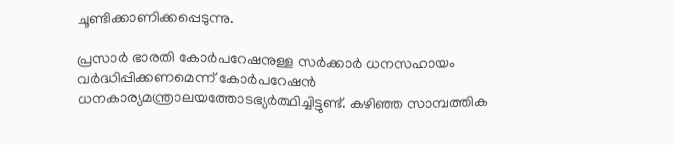ചൂണ്ടിക്കാണിക്കപ്പെടുന്നു.

പ്രസാര്‍ ഭാരതി കോര്‍പറേഷനുള്ള സര്‍ക്കാര്‍ ധനസഹായം വര്‍ദ്ധിപ്പിക്കണമെന്ന് കോര്‍പറേഷന്‍ ധനകാര്യമന്ത്രാലയത്തോടഭ്യര്‍ത്ഥിച്ചിട്ടുണ്ട്. കഴിഞ്ഞ സാമ്പത്തിക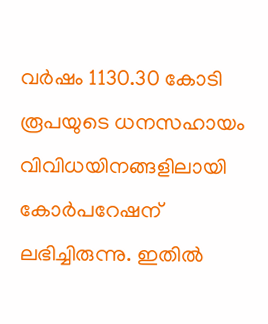വര്‍ഷം 1130.30 കോടി രൂപയുടെ ധനസഹായം വിവിധയിനങ്ങളിലായി കോര്‍പറേഷന് ലഭിച്ചിരുന്നു. ഇതില്‍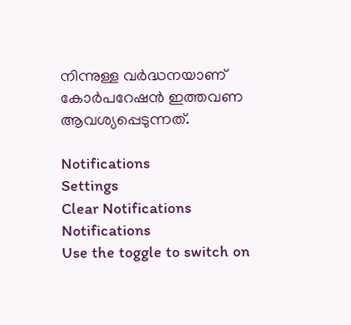നിന്നുള്ള വര്‍ദ്ധനയാണ് കോര്‍പറേഷന്‍ ഇത്തവണ ആവശ്യപ്പെടുന്നത്.

Notifications
Settings
Clear Notifications
Notifications
Use the toggle to switch on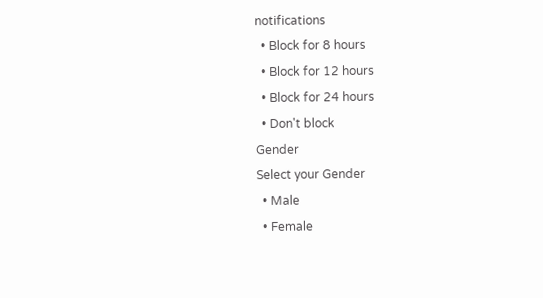notifications
  • Block for 8 hours
  • Block for 12 hours
  • Block for 24 hours
  • Don't block
Gender
Select your Gender
  • Male
  • Female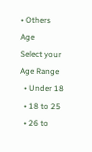• Others
Age
Select your Age Range
  • Under 18
  • 18 to 25
  • 26 to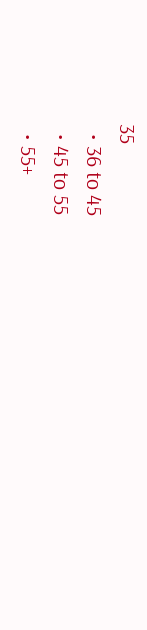35
  • 36 to 45
  • 45 to 55
  • 55+